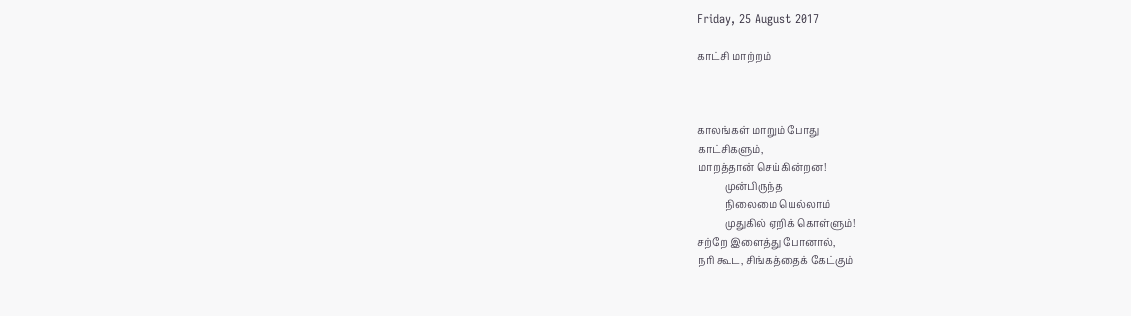Friday, 25 August 2017

காட்சி மாற்றம்



காலங்கள் மாறும் போது
காட்சிகளும்,
மாறத்தான் செய்கின்றன!
           முன்பிருந்த
           நிலைமை யெல்லாம்
           முதுகில் ஏறிக் கொள்ளும்!
சற்றே இளைத்து போனால்,
நரி கூட, சிங்கத்தைக் கேட்கும்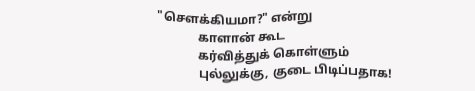"செளக்கியமா?" என்று
             காளான் கூட
             கர்வித்துக் கொள்ளும்
             புல்லுக்கு, குடை பிடிப்பதாக!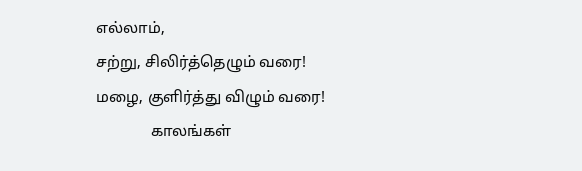எல்லாம்,
சற்று, சிலிர்த்தெழும் வரை!
மழை, குளிர்த்து விழும் வரை!
              காலங்கள்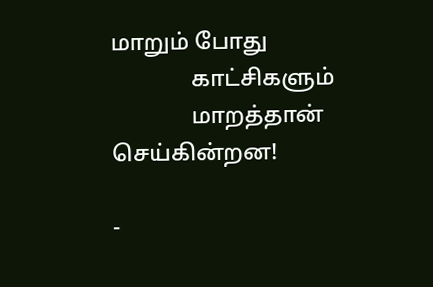மாறும் போது
              காட்சிகளும்
              மாறத்தான் செய்கின்றன!

-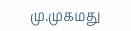மு.முகமது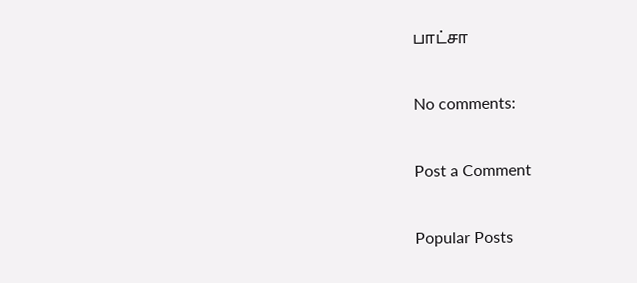பாட்சா

No comments:

Post a Comment

Popular Posts